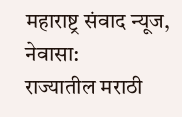महाराष्ट्र संवाद न्यूज, नेवासा:
राज्यातील मराठी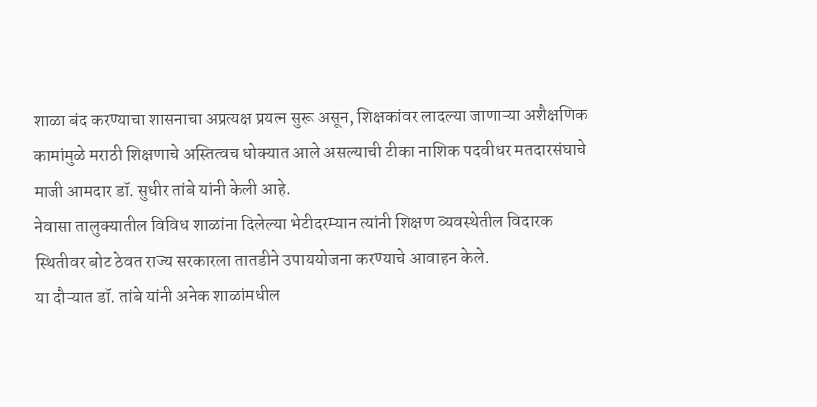शाळा बंद करण्याचा शासनाचा अप्रत्यक्ष प्रयत्न सुरू असून, शिक्षकांवर लादल्या जाणाऱ्या अशैक्षणिक कामांमुळे मराठी शिक्षणाचे अस्तित्वच धोक्यात आले असल्याची टीका नाशिक पदवीधर मतदारसंघाचे माजी आमदार डॉ. सुधीर तांबे यांनी केली आहे.
नेवासा तालुक्यातील विविध शाळांना दिलेल्या भेटीदरम्यान त्यांनी शिक्षण व्यवस्थेतील विदारक स्थितीवर बोट ठेवत राज्य सरकारला तातडीने उपाययोजना करण्याचे आवाहन केले.
या दौऱ्यात डॉ. तांबे यांनी अनेक शाळांमधील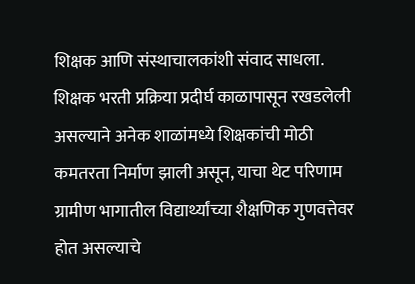शिक्षक आणि संस्थाचालकांशी संवाद साधला. शिक्षक भरती प्रक्रिया प्रदीर्घ काळापासून रखडलेली असल्याने अनेक शाळांमध्ये शिक्षकांची मोठी कमतरता निर्माण झाली असून, याचा थेट परिणाम ग्रामीण भागातील विद्यार्थ्यांच्या शैक्षणिक गुणवत्तेवर होत असल्याचे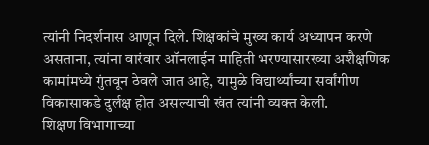त्यांनी निदर्शनास आणून दिले. शिक्षकांचे मुख्य कार्य अध्यापन करणे असताना, त्यांना वारंवार ऑनलाईन माहिती भरण्यासारख्या अशैक्षणिक कामांमध्ये गुंतवून ठेवले जात आहे, यामुळे विद्यार्थ्यांच्या सर्वांगीण विकासाकडे दुर्लक्ष होत असल्याची खंत त्यांनी व्यक्त केली.
शिक्षण विभागाच्या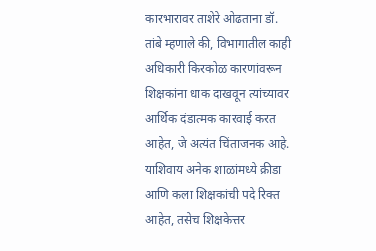कारभारावर ताशेरे ओढताना डॉ. तांबे म्हणाले की, विभागातील काही अधिकारी किरकोळ कारणांवरून शिक्षकांना धाक दाखवून त्यांच्यावर आर्थिक दंडात्मक कारवाई करत आहेत, जे अत्यंत चिंताजनक आहे. याशिवाय अनेक शाळांमध्ये क्रीडा आणि कला शिक्षकांची पदे रिक्त आहेत, तसेच शिक्षकेत्तर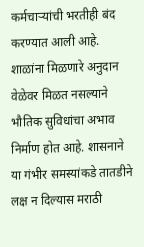कर्मचाऱ्यांची भरतीही बंद करण्यात आली आहे.
शाळांना मिळणारे अनुदान वेळेवर मिळत नसल्याने भौतिक सुविधांचा अभाव निर्माण होत आहे. शासनाने या गंभीर समस्यांकडे तातडीने लक्ष न दिल्यास मराठी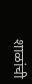शाळांची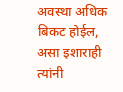अवस्था अधिक बिकट होईल, असा इशाराही त्यांनी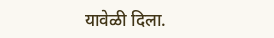यावेळी दिला.